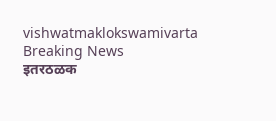vishwatmaklokswamivarta
Breaking News
इतरठळक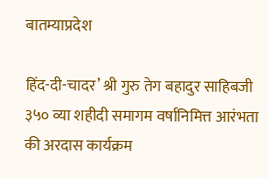बातम्याप्रदेश

हिंद-दी-चादर’ श्री गुरु तेग बहादुर साहिबजी ३५० व्या शहीदी समागम वर्षानिमित्त आरंभता की अरदास कार्यक्रम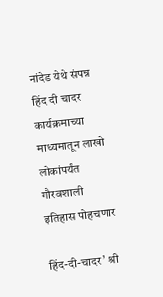नांदेड येथे संपन्न हिंद दी चादर कार्यक्रमाच्या माध्यमातून लाखो लोकांपर्यंत गौरवशाली इतिहास पोहचणार

हिंद-दी-चादर’ श्री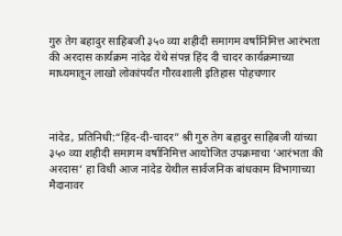गुरु तेग बहादुर साहिबजी ३५० व्या शहीदी समागम वर्षानिमित्त आरंभता की अरदास कार्यक्रम नांदेड येथे संपन्न हिंद दी चादर कार्यक्रमाच्या माध्यमातून लाखो लोकांपर्यंत गौरवशाली इतिहास पोहचणार



नांदेड, प्रतिनिधी:“हिंद-दी-चादर” श्री गुरु तेग बहादुर साहिबजी यांच्या ३५० व्या शहीदी समागम वर्षानिमित्त आयोजित उपक्रमाचा ‘आरंभता की अरदास’ हा विधी आज नांदेड येथील सार्वजनिक बांधकाम विभागाच्या मैदानावर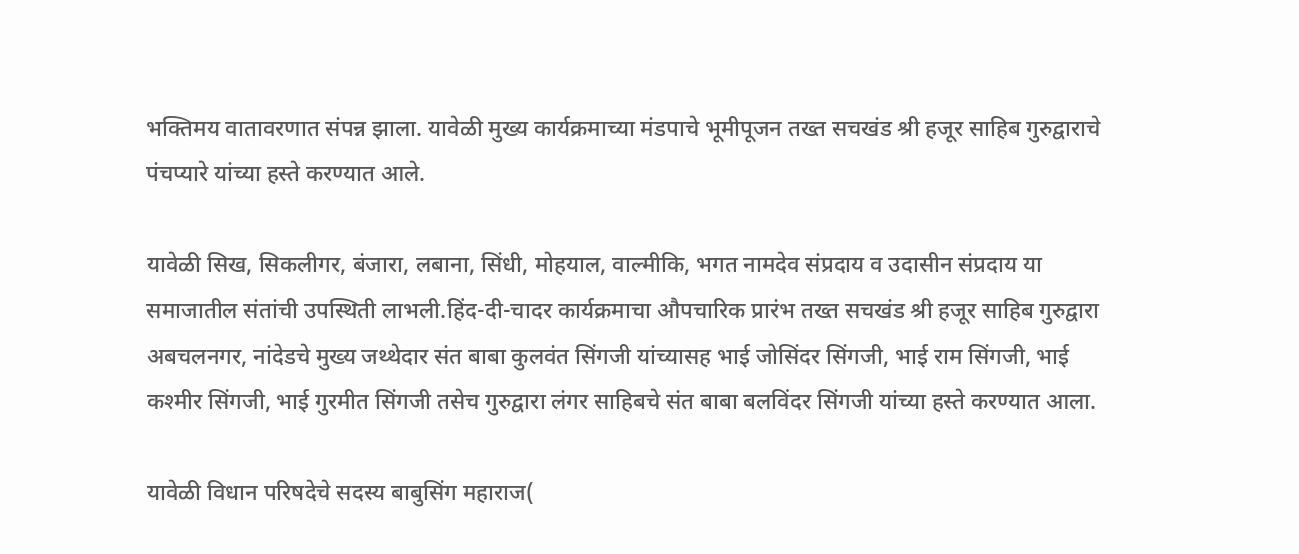भक्तिमय वातावरणात संपन्न झाला. यावेळी मुख्य कार्यक्रमाच्या मंडपाचे भूमीपूजन तख्त सचखंड श्री हजूर साहिब गुरुद्वाराचे पंचप्यारे यांच्या हस्ते करण्यात आले.

यावेळी सिख, सिकलीगर, बंजारा, लबाना, सिंधी, मोहयाल, वाल्मीकि, भगत नामदेव संप्रदाय व उदासीन संप्रदाय या समाजातील संतांची उपस्थिती लाभली.हिंद-दी-चादर कार्यक्रमाचा औपचारिक प्रारंभ तख्त सचखंड श्री हजूर साहिब गुरुद्वारा अबचलनगर, नांदेडचे मुख्य जथ्थेदार संत बाबा कुलवंत सिंगजी यांच्यासह भाई जोसिंदर सिंगजी, भाई राम सिंगजी, भाई कश्मीर सिंगजी, भाई गुरमीत सिंगजी तसेच गुरुद्वारा लंगर साहिबचे संत बाबा बलविंदर सिंगजी यांच्या हस्ते करण्यात आला.

यावेळी विधान परिषदेचे सदस्य बाबुसिंग महाराज(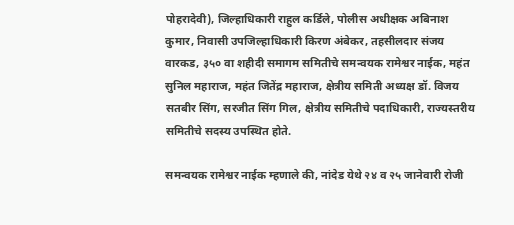पोहरादेवी), जिल्हाधिकारी राहुल कर्डिले, पोलीस अधीक्षक अबिनाश कुमार, निवासी उपजिल्हाधिकारी किरण अंबेकर, तहसीलदार संजय वारकड, ३५० वा शहीदी समागम समितीचे समन्वयक रामेश्वर नाईक, महंत सुनिल महाराज, महंत जितेंद्र महाराज, क्षेत्रीय समिती अध्यक्ष डॉ. विजय सतबीर सिंग, सरजीत सिंग गिल, क्षेत्रीय समितीचे पदाधिकारी, राज्यस्तरीय समितीचे सदस्य उपस्थित होते.

समन्वयक रामेश्वर नाईक म्हणाले की, नांदेड येथे २४ व २५ जानेवारी रोजी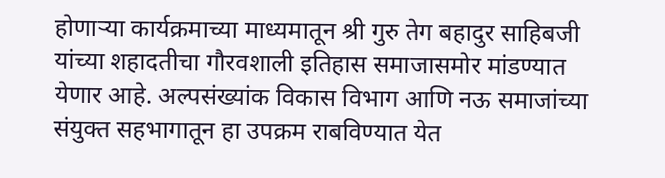होणाऱ्या कार्यक्रमाच्या माध्यमातून श्री गुरु तेग बहादुर साहिबजी यांच्या शहादतीचा गौरवशाली इतिहास समाजासमोर मांडण्यात येणार आहे. अल्पसंख्यांक विकास विभाग आणि नऊ समाजांच्या संयुक्त सहभागातून हा उपक्रम राबविण्यात येत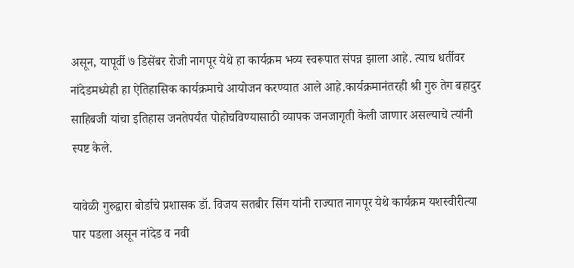असून, यापूर्वी ७ डिसेंबर रोजी नागपूर येथे हा कार्यक्रम भव्य स्वरूपात संपन्न झाला आहे. त्याच धर्तीवर नांदेडमध्येही हा ऐतिहासिक कार्यक्रमाचे आयोजन करण्यात आले आहे.कार्यक्रमानंतरही श्री गुरु तेग बहादुर साहिबजी यांचा इतिहास जनतेपर्यंत पोहोचविण्यासाठी व्यापक जनजागृती केली जाणार असल्याचे त्यांनी स्पष्ट केले.

यावेळी गुरुद्वारा बोर्डाचे प्रशासक डॉ. विजय सतबीर सिंग यांनी राज्यात नागपूर येथे कार्यक्रम यशस्वीरीत्या पार पडला असून नांदेड व नवी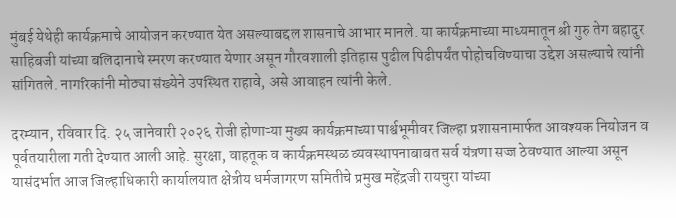मुंबई येथेही कार्यक्रमाचे आयोजन करण्यात येत असल्याबद्दल शासनाचे आभार मानले. या कार्यक्रमाच्या माध्यमातून श्री गुरु तेग बहादुर साहिबजी यांच्या बलिदानाचे स्मरण करण्यात येणार असून गौरवशाली इतिहास पुढील पिढीपर्यंत पोहोचविण्याचा उद्देश असल्याचे त्यांनी सांगितले. नागरिकांनी मोठ्या संख्येने उपस्थित राहावे, असे आवाहन त्यांनी केले.

दरम्यान, रविवार दि. २५ जानेवारी २०२६ रोजी होणाऱ्या मुख्य कार्यक्रमाच्या पार्श्वभूमीवर जिल्हा प्रशासनामार्फत आवश्यक नियोजन व पूर्वतयारीला गती देण्यात आली आहे. सुरक्षा, वाहतूक व कार्यक्रमस्थळ व्यवस्थापनाबाबत सर्व यंत्रणा सज्ज ठेवण्यात आल्या असून यासंदर्भात आज जिल्हाधिकारी कार्यालयात क्षेत्रीय धर्मजागरण समितीचे प्रमुख महेंद्रजी रायचुरा यांच्या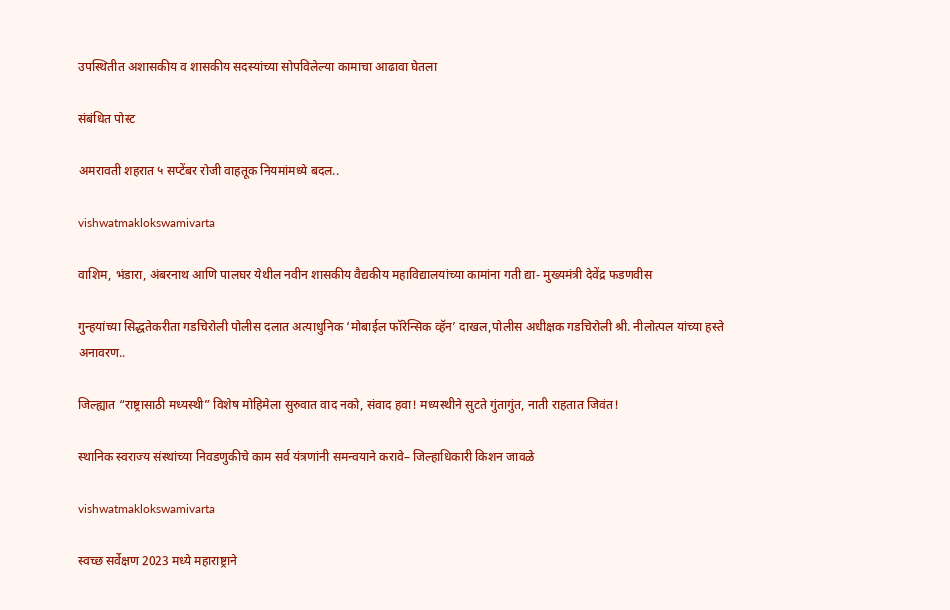उपस्थितीत अशासकीय व शासकीय सदस्यांच्या सोपविलेल्या कामाचा आढावा घेतला

संबंधित पोस्ट

अमरावती शहरात ५ सप्टेंबर रोजी वाहतूक नियमांमध्ये बदल..

vishwatmaklokswamivarta

वाशिम, भंडारा, अंबरनाथ आणि पालघर येथील नवीन शासकीय वैद्यकीय महाविद्यालयांच्या कामांना गती द्या- मुख्यमंत्री देवेंद्र फडणवीस

गुन्हयांच्या सिद्धतेकरीता गडचिरोली पोलीस दलात अत्याधुनिक ‘मोबाईल फॉरेन्सिक व्हॅन’ दाखल,पोलीस अधीक्षक गडचिरोली श्री. नीलोत्पल यांच्या हस्ते  अनावरण..

जिल्ह्यात “राष्ट्रासाठी मध्यस्थी” विशेष मोहिमेला सुरुवात वाद नको, संवाद हवा! मध्यस्थीने सुटते गुंतागुंत, नाती राहतात जिवंत!

स्थानिक स्वराज्य संस्थांच्या निवडणुकीचे काम सर्व यंत्रणांनी समन्वयाने करावे– जिल्हाधिकारी किशन जावळे

vishwatmaklokswamivarta

स्वच्छ सर्वेक्षण 2023 मध्ये महाराष्ट्राने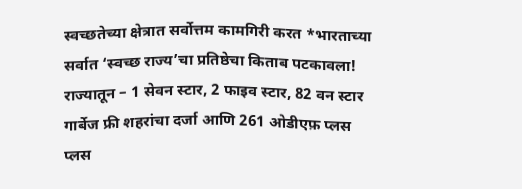स्वच्छतेच्या क्षेत्रात सर्वोत्तम कामगिरी करत *भारताच्या सर्वात ‘स्वच्छ राज्य’चा प्रतिष्ठेचा किताब पटकावला! राज्यातून – 1 सेवन स्टार, 2 फाइव स्टार, 82 वन स्टार गार्बेज फ्री शहरांचा दर्जा आणि 261 ओडीएफ़ प्लस प्लस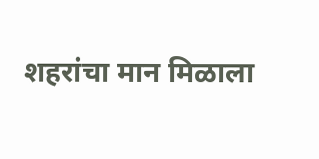शहरांचा मान मिळाला